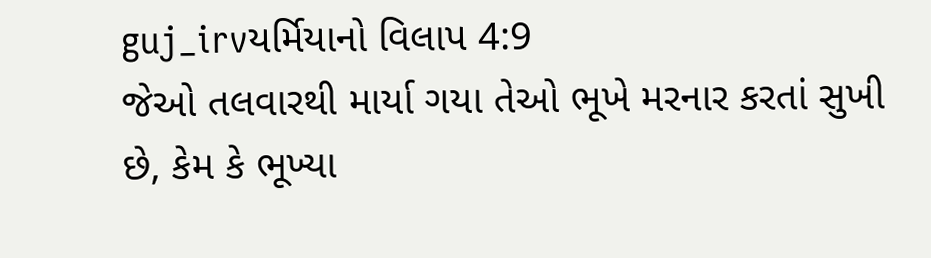guj_irvયર્મિયાનો વિલાપ 4:9
જેઓ તલવારથી માર્યા ગયા તેઓ ભૂખે મરનાર કરતાં સુખી છે, કેમ કે ભૂખ્યા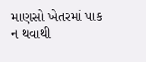માણસો ખેતરમાં પાક ન થવાથી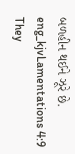બળહીન થઈને ઝૂરે છે.
eng_kjvLamentations 4:9
They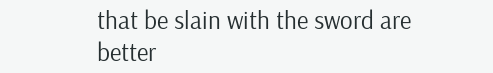that be slain with the sword are better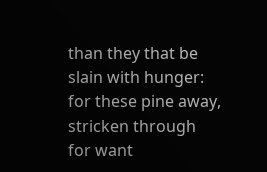than they that be slain with hunger: for these pine away, stricken through for want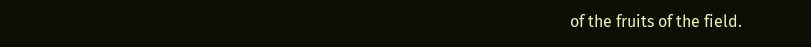of the fruits of the field.